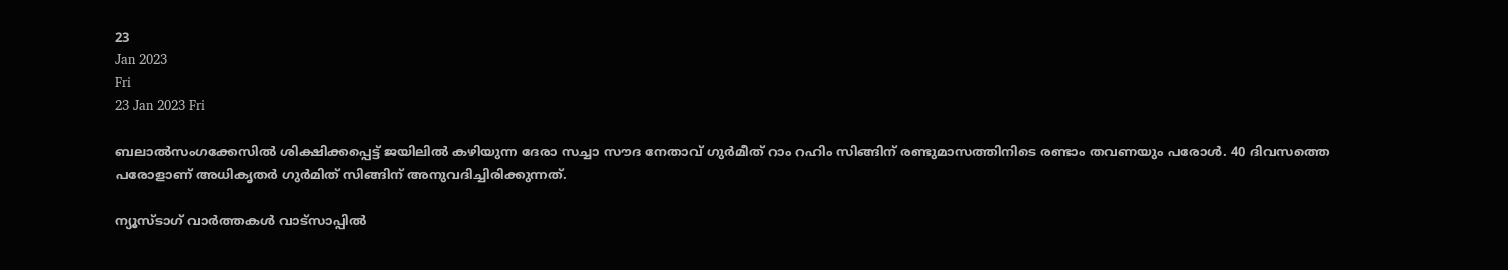23
Jan 2023
Fri
23 Jan 2023 Fri

ബലാൽസംഗക്കേസിൽ ശിക്ഷിക്കപ്പെട്ട് ജയിലിൽ കഴിയുന്ന ദേരാ സച്ചാ സൗദ നേതാവ് ഗുർമീത് റാം റഹിം സിങ്ങിന് രണ്ടുമാസത്തിനിടെ രണ്ടാം തവണയും പരോൾ. 40 ദിവസത്തെ പരോളാണ് അധികൃതർ ഗുർമിത് സിങ്ങിന് അനുവദിച്ചിരിക്കുന്നത്.

ന്യൂസ്ടാഗ് വാര്‍ത്തകള്‍ വാട്‌സാപ്പില്‍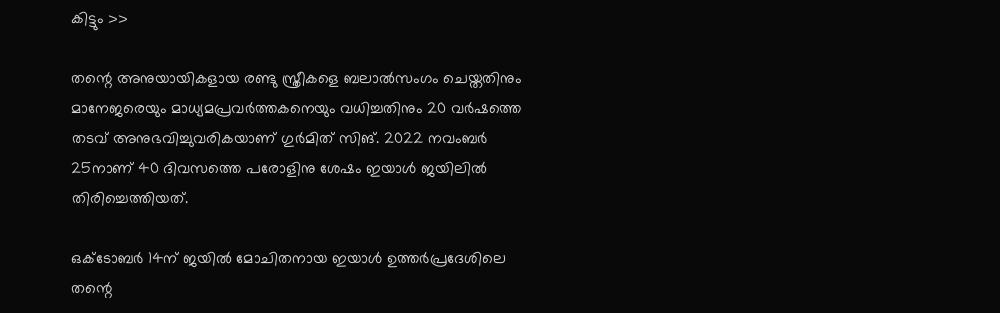കിട്ടും >>

തന്റെ അനുയായികളായ രണ്ടു സ്ത്രീകളെ ബലാൽസംഗം ചെയ്തതിനും മാനേജരെയും മാധ്യമപ്രവർത്തകനെയും വധിച്ചതിനും 20 വർഷത്തെ തടവ് അനുഭവിച്ചുവരികയാണ് ഗുർമിത് സിങ്. 2022 നവംബർ 25നാണ് 40 ദിവസത്തെ പരോളിനു ശേഷം ഇയാൾ ജയിലിൽ തിരിച്ചെത്തിയത്.

ഒക്ടോബർ 14ന് ജയിൽ മോചിതനായ ഇയാൾ ഉത്തർപ്രദേശിലെ തന്റെ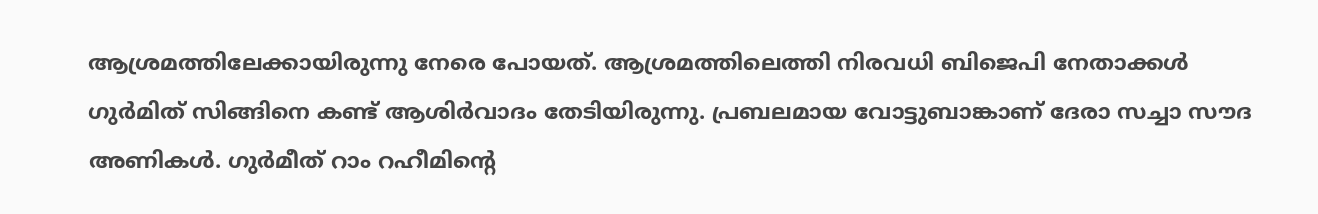ആശ്രമത്തിലേക്കായിരുന്നു നേരെ പോയത്. ആശ്രമത്തിലെത്തി നിരവധി ബിജെപി നേതാക്കൾ ഗുർമിത് സിങ്ങിനെ കണ്ട് ആശിർവാദം തേടിയിരുന്നു. പ്രബലമായ വോട്ടുബാങ്കാണ് ദേരാ സച്ചാ സൗദ അണികൾ. ഗുർമീത് റാം റഹീമിന്റെ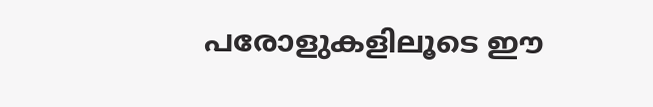പരോളുകളിലൂടെ ഈ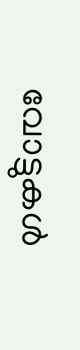വോട്ടുകൾ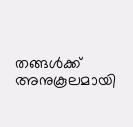തങ്ങൾക്ക് അനുകൂലമായി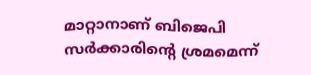മാറ്റാനാണ് ബിജെപി സർക്കാരിന്റെ ശ്രമമെന്ന്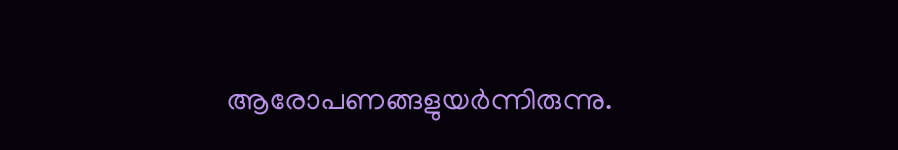ആരോപണങ്ങളുയർന്നിരുന്നു.